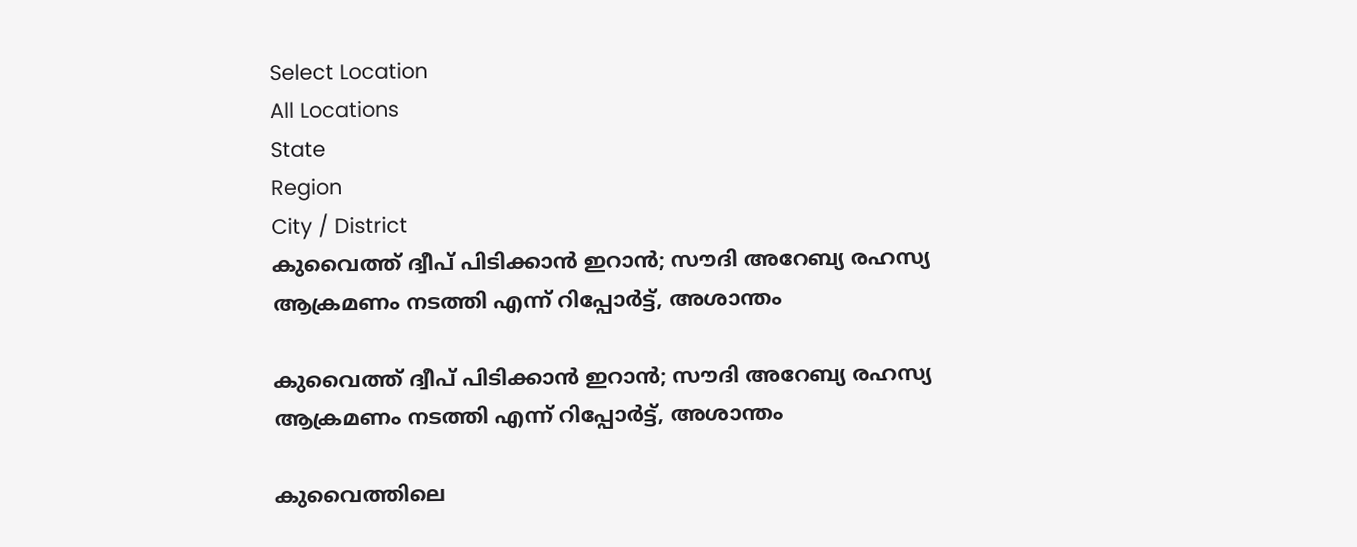Select Location
All Locations
State
Region
City / District
കുവൈത്ത് ദ്വീപ് പിടിക്കാന്‍ ഇറാന്‍; സൗദി അറേബ്യ രഹസ്യ ആക്രമണം നടത്തി എന്ന് റിപ്പോര്‍ട്ട്, അശാന്തം

കുവൈത്ത് ദ്വീപ് പിടിക്കാന്‍ ഇറാന്‍; സൗദി അറേബ്യ രഹസ്യ ആക്രമണം നടത്തി എന്ന് റിപ്പോര്‍ട്ട്, അശാന്തം

കുവൈത്തിലെ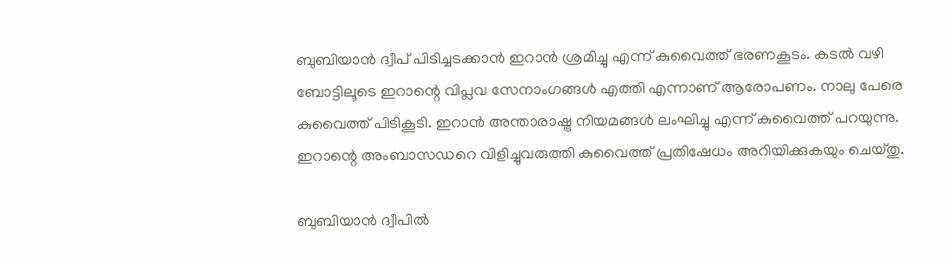ബുബിയാന്‍ ദ്വീപ് പിടിച്ചടക്കാന്‍ ഇറാന്‍ ശ്രമിച്ചു എന്ന് കുവൈത്ത് ഭരണകൂടം. കടല്‍ വഴി ബോട്ടിലൂടെ ഇറാന്റെ വിപ്ലവ സേനാംഗങ്ങള്‍ എത്തി എന്നാണ് ആരോപണം. നാലു പേരെ കുവൈത്ത് പിടികൂടി. ഇറാന്‍ അന്താരാഷ്ട്ര നിയമങ്ങള്‍ ലംഘിച്ചു എന്ന് കുവൈത്ത് പറയുന്നു. ഇറാന്റെ അംബാസഡറെ വിളിച്ചുവരുത്തി കുവൈത്ത് പ്രതിഷേധം അറിയിക്കുകയും ചെയ്തു.

ബുബിയാന്‍ ദ്വീപില്‍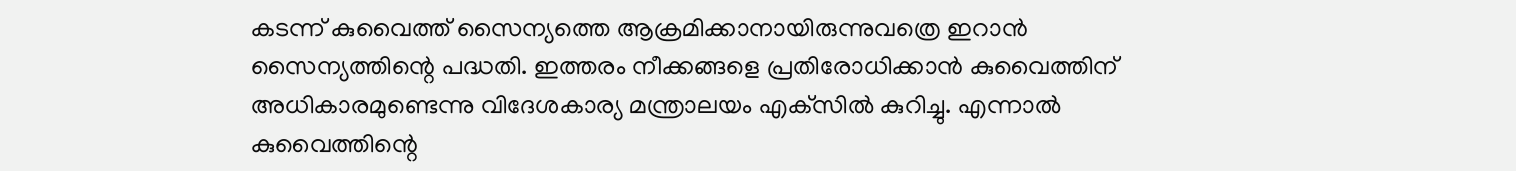കടന്ന് കുവൈത്ത് സൈന്യത്തെ ആക്രമിക്കാനായിരുന്നുവത്രെ ഇറാന്‍ സൈന്യത്തിന്റെ പദ്ധതി. ഇത്തരം നീക്കങ്ങളെ പ്രതിരോധിക്കാന്‍ കുവൈത്തിന് അധികാരമുണ്ടെന്നു വിദേശകാര്യ മന്ത്രാലയം എക്‌സില്‍ കുറിച്ചു. എന്നാല്‍ കുവൈത്തിന്റെ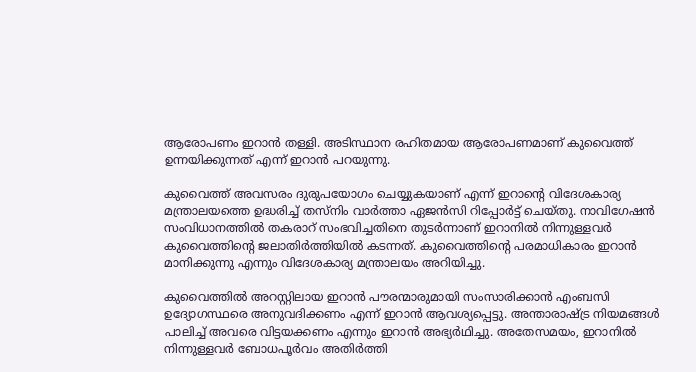ആരോപണം ഇറാന്‍ തള്ളി. അടിസ്ഥാന രഹിതമായ ആരോപണമാണ് കുവൈത്ത് ഉന്നയിക്കുന്നത് എന്ന് ഇറാന്‍ പറയുന്നു.

കുവൈത്ത് അവസരം ദുരുപയോഗം ചെയ്യുകയാണ് എന്ന് ഇറാന്റെ വിദേശകാര്യ മന്ത്രാലയത്തെ ഉദ്ധരിച്ച് തസ്‌നിം വാര്‍ത്താ ഏജന്‍സി റിപ്പോര്‍ട്ട് ചെയ്തു. നാവിഗേഷന്‍ സംവിധാനത്തില്‍ തകരാറ് സംഭവിച്ചതിനെ തുടര്‍ന്നാണ് ഇറാനില്‍ നിന്നുള്ളവര്‍ കുവൈത്തിന്റെ ജലാതിര്‍ത്തിയില്‍ കടന്നത്. കുവൈത്തിന്റെ പരമാധികാരം ഇറാന്‍ മാനിക്കുന്നു എന്നും വിദേശകാര്യ മന്ത്രാലയം അറിയിച്ചു.

കുവൈത്തില്‍ അറസ്റ്റിലായ ഇറാന്‍ പൗരന്മാരുമായി സംസാരിക്കാന്‍ എംബസി ഉദ്യോഗസ്ഥരെ അനുവദിക്കണം എന്ന് ഇറാന്‍ ആവശ്യപ്പെട്ടു. അന്താരാഷ്ട്ര നിയമങ്ങള്‍ പാലിച്ച് അവരെ വിട്ടയക്കണം എന്നും ഇറാന്‍ അഭ്യര്‍ഥിച്ചു. അതേസമയം, ഇറാനില്‍ നിന്നുള്ളവര്‍ ബോധപൂര്‍വം അതിര്‍ത്തി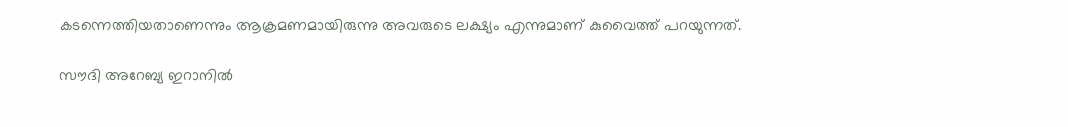കടന്നെത്തിയതാണെന്നും ആക്രമണമായിരുന്നു അവരുടെ ലക്ഷ്യം എന്നുമാണ് കുവൈത്ത് പറയുന്നത്.

സൗദി അറേബ്യ ഇറാനില്‍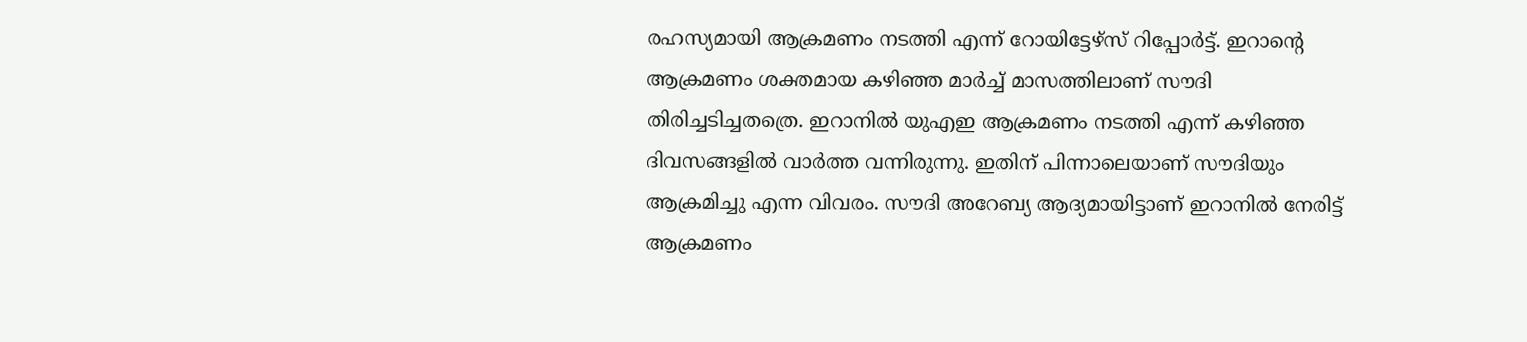രഹസ്യമായി ആക്രമണം നടത്തി എന്ന് റോയിട്ടേഴ്‌സ് റിപ്പോര്‍ട്ട്. ഇറാന്റെ ആക്രമണം ശക്തമായ കഴിഞ്ഞ മാര്‍ച്ച് മാസത്തിലാണ് സൗദി തിരിച്ചടിച്ചതത്രെ. ഇറാനില്‍ യുഎഇ ആക്രമണം നടത്തി എന്ന് കഴിഞ്ഞ ദിവസങ്ങളില്‍ വാര്‍ത്ത വന്നിരുന്നു. ഇതിന് പിന്നാലെയാണ് സൗദിയും ആക്രമിച്ചു എന്ന വിവരം. സൗദി അറേബ്യ ആദ്യമായിട്ടാണ് ഇറാനില്‍ നേരിട്ട് ആക്രമണം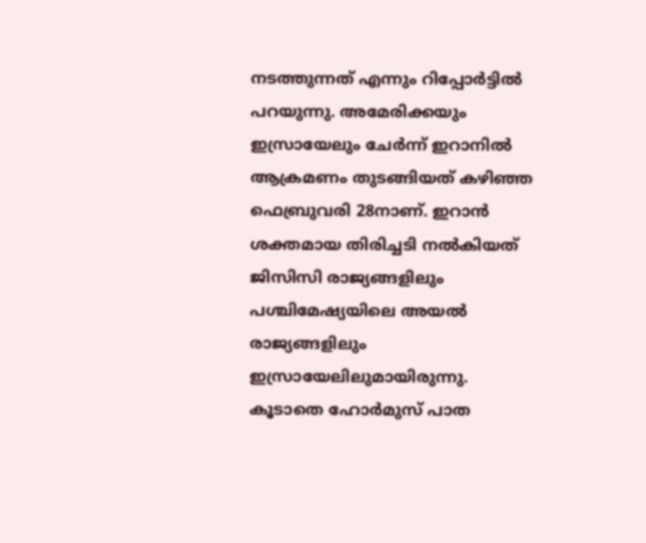നടത്തുന്നത് എന്നും റിപ്പോര്‍ട്ടില്‍ പറയുന്നു. അമേരിക്കയും ഇസ്രായേലും ചേര്‍ന്ന് ഇറാനില്‍ ആക്രമണം തുടങ്ങിയത് കഴിഞ്ഞ ഫെബ്രുവരി 28നാണ്. ഇറാന്‍ ശക്തമായ തിരിച്ചടി നല്‍കിയത് ജിസിസി രാജ്യങ്ങളിലും പശ്ചിമേഷ്യയിലെ അയല്‍ രാജ്യങ്ങളിലും ഇസ്രായേലിലുമായിരുന്നു. കൂടാതെ ഹോര്‍മുസ് പാത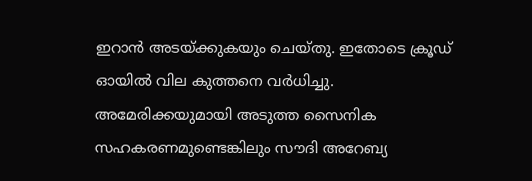ഇറാന്‍ അടയ്ക്കുകയും ചെയ്തു. ഇതോടെ ക്രൂഡ് ഓയില്‍ വില കുത്തനെ വര്‍ധിച്ചു. അമേരിക്കയുമായി അടുത്ത സൈനിക സഹകരണമുണ്ടെങ്കിലും സൗദി അറേബ്യ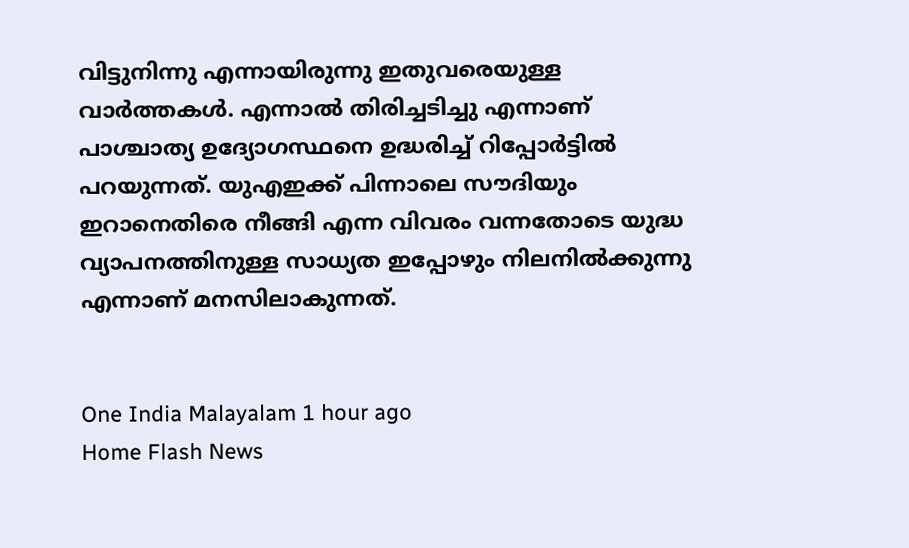വിട്ടുനിന്നു എന്നായിരുന്നു ഇതുവരെയുള്ള വാര്‍ത്തകള്‍. എന്നാല്‍ തിരിച്ചടിച്ചു എന്നാണ് പാശ്ചാത്യ ഉദ്യോഗസ്ഥനെ ഉദ്ധരിച്ച് റിപ്പോര്‍ട്ടില്‍ പറയുന്നത്. യുഎഇക്ക് പിന്നാലെ സൗദിയും ഇറാനെതിരെ നീങ്ങി എന്ന വിവരം വന്നതോടെ യുദ്ധ വ്യാപനത്തിനുള്ള സാധ്യത ഇപ്പോഴും നിലനില്‍ക്കുന്നു എന്നാണ് മനസിലാകുന്നത്.


One India Malayalam 1 hour ago
Home Flash News